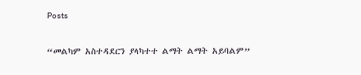Posts

“መልካም አስተዳደርን ያላካተተ ልማት ልማት አይባልም”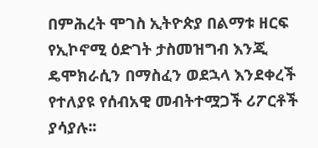በምሕረት ሞገስ ኢትዮጵያ በልማቱ ዘርፍ የኢኮኖሚ ዕድገት ታስመዝግብ እንጂ ዴሞክራሲን በማስፈን ወደኋላ እንደቀረች የተለያዩ የሰብአዊ መብትተሟጋች ሪፖርቶች ያሳያሉ፡፡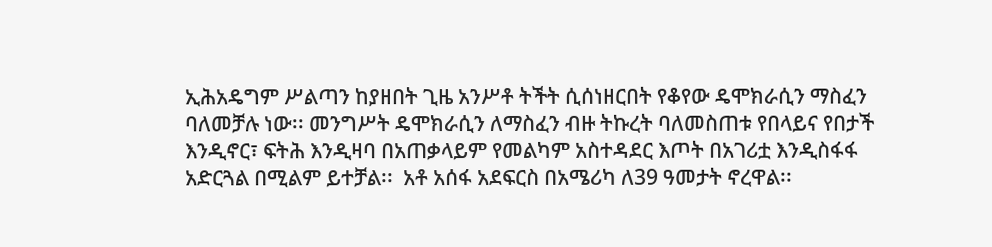ኢሕአዴግም ሥልጣን ከያዘበት ጊዜ አንሥቶ ትችት ሲሰነዘርበት የቆየው ዴሞክራሲን ማስፈን ባለመቻሉ ነው፡፡ መንግሥት ዴሞክራሲን ለማስፈን ብዙ ትኩረት ባለመስጠቱ የበላይና የበታች እንዲኖር፣ ፍትሕ እንዲዛባ በአጠቃላይም የመልካም አስተዳደር እጦት በአገሪቷ እንዲስፋፋ አድርጓል በሚልም ይተቻል፡፡  አቶ አሰፋ አደፍርስ በአሜሪካ ለ39 ዓመታት ኖረዋል፡፡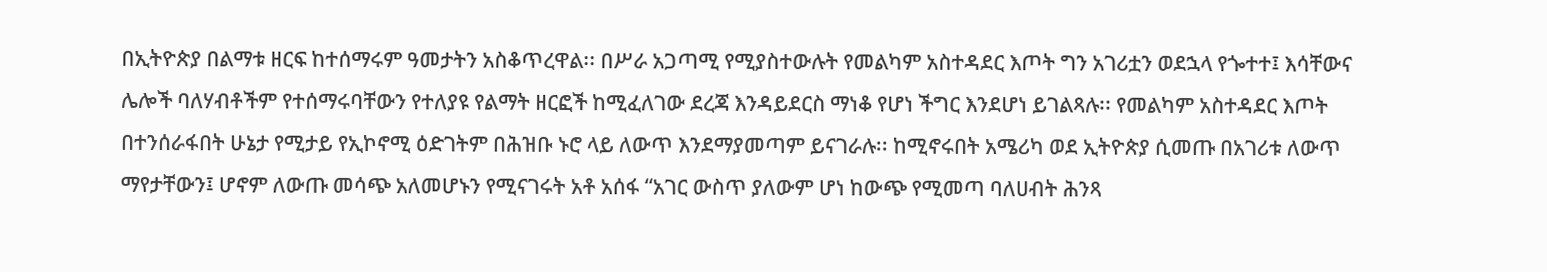በኢትዮጵያ በልማቱ ዘርፍ ከተሰማሩም ዓመታትን አስቆጥረዋል፡፡ በሥራ አጋጣሚ የሚያስተውሉት የመልካም አስተዳደር እጦት ግን አገሪቷን ወደኋላ የጐተተ፤ እሳቸውና ሌሎች ባለሃብቶችም የተሰማሩባቸውን የተለያዩ የልማት ዘርፎች ከሚፈለገው ደረጃ እንዳይደርስ ማነቆ የሆነ ችግር እንደሆነ ይገልጻሉ፡፡ የመልካም አስተዳደር እጦት በተንሰራፋበት ሁኔታ የሚታይ የኢኮኖሚ ዕድገትም በሕዝቡ ኑሮ ላይ ለውጥ እንደማያመጣም ይናገራሉ፡፡ ከሚኖሩበት አሜሪካ ወደ ኢትዮጵያ ሲመጡ በአገሪቱ ለውጥ ማየታቸውን፤ ሆኖም ለውጡ መሳጭ አለመሆኑን የሚናገሩት አቶ አሰፋ “አገር ውስጥ ያለውም ሆነ ከውጭ የሚመጣ ባለሀብት ሕንጻ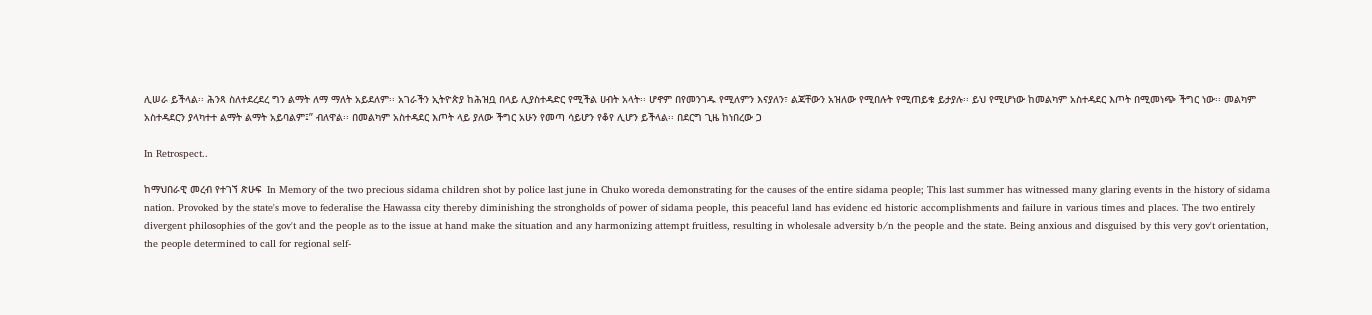ሊሠራ ይችላል፡፡ ሕንጻ ስለተደረደረ ግን ልማት ለማ ማለት አይደለም፡፡ አገራችን ኢትዮጵያ ከሕዝቧ በላይ ሊያስተዳድር የሚችል ሀብት አላት፡፡ ሆኖም በየመንገዱ የሚለምን እናያለን፣ ልጃቸውን አዝለው የሚበሉት የሚጠይቁ ይታያሉ፡፡ ይህ የሚሆነው ከመልካም አስተዳደር እጦት በሚመነጭ ችግር ነው፡፡ መልካም አስተዳደርን ያላካተተ ልማት ልማት አይባልም፤” ብለዋል፡፡ በመልካም አስተዳደር እጦት ላይ ያለው ችግር አሁን የመጣ ሳይሆን የቆየ ሊሆን ይችላል፡፡ በደርግ ጊዜ ከነበረው ጋ

In Retrospect..

ከማህበራዊ መረብ የተገኘ ጽሁፍ  In Memory of the two precious sidama children shot by police last june in Chuko woreda demonstrating for the causes of the entire sidama people; This last summer has witnessed many glaring events in the history of sidama nation. Provoked by the state's move to federalise the Hawassa city thereby diminishing the strongholds of power of sidama people, this peaceful land has evidenc ed historic accomplishments and failure in various times and places. The two entirely divergent philosophies of the gov't and the people as to the issue at hand make the situation and any harmonizing attempt fruitless, resulting in wholesale adversity b/n the people and the state. Being anxious and disguised by this very gov't orientation, the people determined to call for regional self-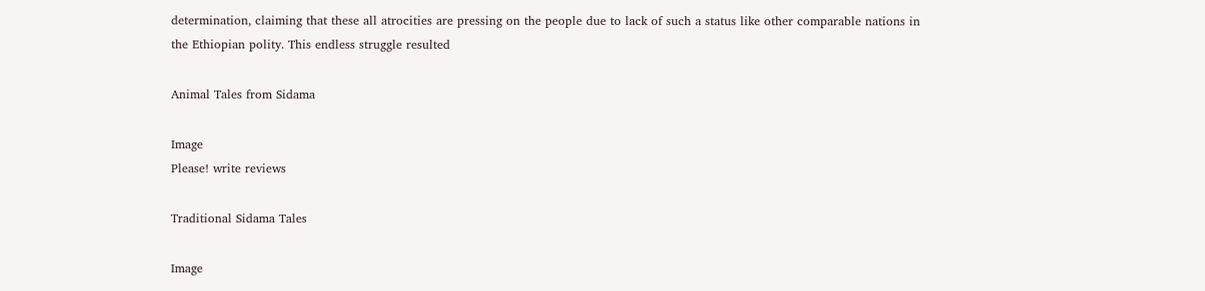determination, claiming that these all atrocities are pressing on the people due to lack of such a status like other comparable nations in the Ethiopian polity. This endless struggle resulted

Animal Tales from Sidama

Image
Please! write reviews

Traditional Sidama Tales

Image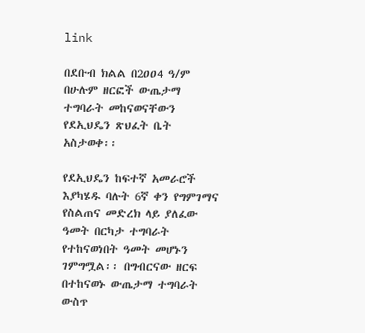link

በደቡብ ክልል በ2ዐዐ4 ዓ/ም በሁሉም ዘርፎች ውጤታማ ተግባራት መከናወናቸውን የደኢህዴን ጽህፈት ቤት አስታወቀ፡፡

የደኢህዴን ከፍተኛ አመራሮች እያካሄዱ ባሉት 6ኛ ቀን የግምገማና የስልጠና መድረክ ላይ ያለፈው ዓመት በርካታ ተግባራት የተከናወነበት ዓመት መሆኑን ገምግሟል፡፡ በግብርናው ዘርፍ በተከናወኑ ውጤታማ ተግባራት ውስጥ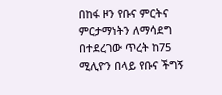በከፋ ዞን የቡና ምርትና ምርታማነትን ለማሳደግ በተደረገው ጥረት ከ75 ሚሊዮን በላይ የቡና ችግኝ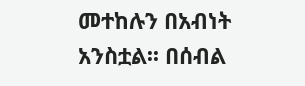መተከሉን በአብነት አንስቷል፡፡ በሰብል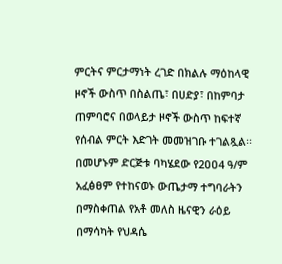ምርትና ምርታማነት ረገድ በክልሉ ማዕከላዊ ዞኖች ውስጥ በስልጤ፣ በሀድያ፣ በከምባታ ጠምባሮና በወላይታ ዞኖች ውስጥ ከፍተኛ የሰብል ምርት እድገት መመዝገቡ ተገልጿል፡፡ በመሆኑም ድርጅቱ ባካሄደው የ2ዐዐ4 ዓ/ም አፈፅፀም የተከናወኑ ውጤታማ ተግባራትን በማስቀጠል የአቶ መለስ ዜናዊን ራዕይ በማሳካት የህዳሴ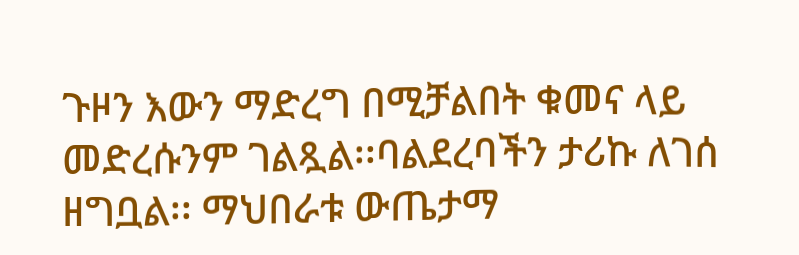ጉዞን እውን ማድረግ በሚቻልበት ቁመና ላይ መድረሱንም ገልጿል፡፡ባልደረባችን ታሪኩ ለገሰ ዘግቧል፡፡ ማህበራቱ ውጤታማ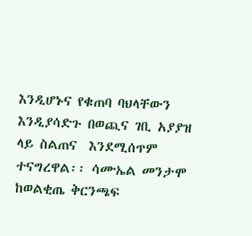እንዲሆኑና የቁጠባ ባህላቸውን እንዲያሳድጉ በወጪና ገቢ አያያዝ ላይ ስልጠና  እንደሚሰጥም ተናግረዋል፡፡ ሳሙኤል መንታሞ ከወልቂጤ ቅርንጫፍ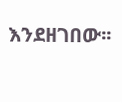እንደዘገበው፡፡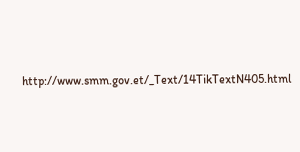http://www.smm.gov.et/_Text/14TikTextN405.html